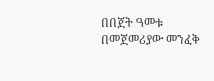በበጀት ዓመቱ በመጀመሪያው መንፈቅ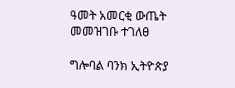ዓመት አመርቂ ውጤት መመዝገቡ ተገለፀ

ግሎባል ባንክ ኢትዮጵያ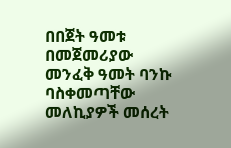በበጀት ዓመቱ በመጀመሪያው መንፈቅ ዓመት ባንኩ ባስቀመጣቸው መለኪያዎች መሰረት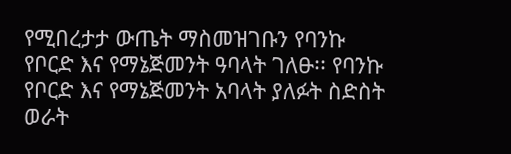የሚበረታታ ውጤት ማስመዝገቡን የባንኩ የቦርድ እና የማኔጅመንት ዓባላት ገለፁ፡፡ የባንኩ የቦርድ እና የማኔጅመንት አባላት ያለፉት ስድስት ወራት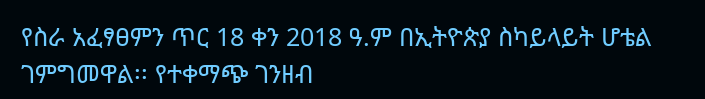የስራ አፈፃፀምን ጥር 18 ቀን 2018 ዓ.ም በኢትዮጵያ ስካይላይት ሆቴል ገምግመዋል፡፡ የተቀማጭ ገንዘብ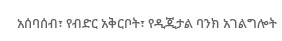አሰባሰብ፣ የብድር አቅርቦት፣ የዲጂታል ባንክ አገልግሎት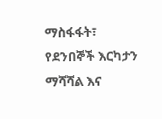ማስፋፋት፣ የደንበኞች እርካታን ማሻሻል እና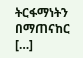ትርፋማነትን በማጠናከር […]